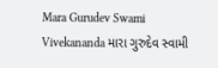Mara Gurudev Swami Vivekananda મારા ગુરુદેવ સ્વામી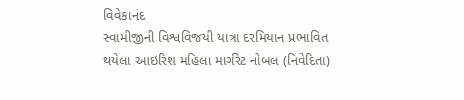વિવેકાનંદ
સ્વામીજીની વિશ્વવિજયી યાત્રા દરમિયાન પ્રભાવિત થયેલા આઇરિશ મહિલા માર્ગરેટ નોબલ (નિવેદિતા)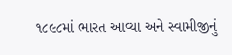૧૮૯૮માં ભારત આવ્યા અને સ્વામીજીનું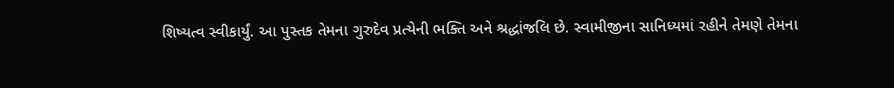શિષ્યત્વ સ્વીકાર્યું. આ પુસ્તક તેમના ગુરુદેવ પ્રત્યેની ભક્તિ અને શ્રદ્ધાંજલિ છે. સ્વામીજીના સાનિધ્યમાં રહીને તેમણે તેમના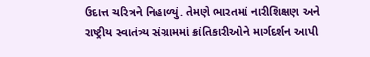ઉદાત્ત ચરિત્રને નિહાળ્યું. તેમણે ભારતમાં નારીશિક્ષણ અને રાષ્ટ્રીય સ્વાતંત્ર્ય સંગ્રામમાં ક્રાંતિકારીઓને માર્ગદર્શન આપી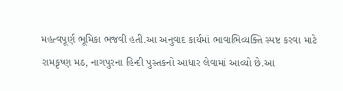મહત્વપૂર્ણ ભૂમિકા ભજવી હતી.આ અનુવાદ કાર્યમાં ભાવાભિવ્યક્તિ સ્પષ્ટ કરવા માટે રામકૃષ્ણ મઠ, નાગપુરના હિન્દી પુસ્તકનો આધાર લેવામાં આવ્યો છે.આ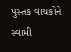પુસ્તક વાચકોને સ્વામી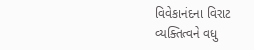વિવેકાનંદના વિરાટ વ્યક્તિત્વને વધુ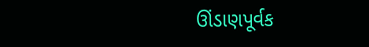ઊંડાણપૂર્વક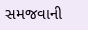સમજવાની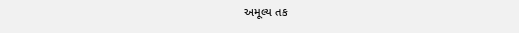અમૂલ્ય તક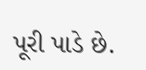પૂરી પાડે છે.